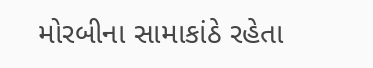મોરબીના સામાકાંઠે રહેતા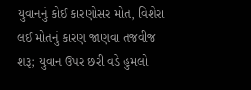યુવાનનું કોઈ કારણોસર મોત, વિશેરા લઈ મોતનું કારણ જાણવા તજવીજ શરૂ; યુવાન ઉપર છરી વડે હુમલો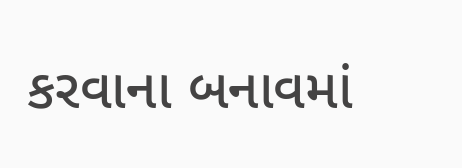કરવાના બનાવમાં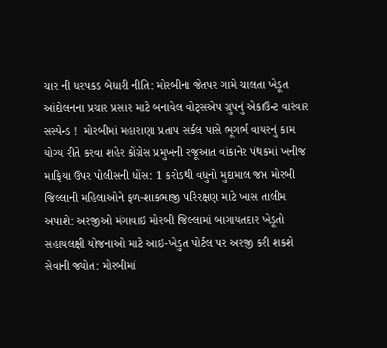ચાર ની ધરપકડ બેધારી નીતિ: મોરબીના જેતપર ગામે ચાલતા ખેડૂત આંદોલનના પ્રચાર પ્રસાર માટે બનાવેલ વોટ્સએપ ગ્રુપનું એકાઉન્ટ વારંવાર સસ્પેન્ડ !  મોરબીમાં મહારાણા પ્રતાપ સર્કલ પાસે ભૂગર્ભ વાયરનું કામ યોગ્ય રીતે કરવા શહેર કોંગ્રેસ પ્રમુખની રજૂઆત વાંકાનેર પંથકમાં ખનીજ માફિયા ઉપર પોલીસની ધોંસ: 1 કરોડથી વધુનો મુદામાલ જપ્ત મોરબી જિલ્લાની મહિલાઓને ફળ-શાકભાજી પરિરક્ષણ માટે ખાસ તાલીમ અપાશે: અરજીઓ મંગાવાઇ મોરબી જિલ્લામાં બાગાયતદાર ખેડૂતો સહાયલક્ષી યોજનાઓ માટે આઇ-ખેડુત પોર્ટલ પર અરજી કરી શકશે સેવાની જ્યોત: મોરબીમાં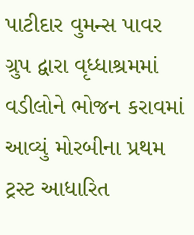પાટીદાર વુમન્સ પાવર ગ્રુપ દ્વારા વૃધ્ધાશ્રમમાં વડીલોને ભોજન કરાવમાં આવ્યું મોરબીના પ્રથમ ટ્રસ્ટ આધારિત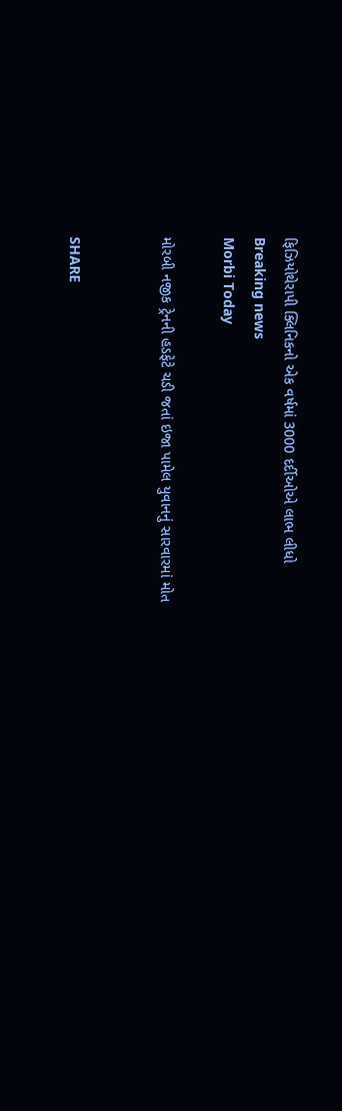ફિઝિયોથેરાપી ક્લિનિકનો એક વર્ષમાં 3000 દર્દીઓએ લાભ લીધો
Breaking news
Morbi Today

મોરબી નજીક ટ્રેનની હડફેટે ચડી જતાં ઇજા પામેલ યુવાનનું સારવારમાં મોત


SHARE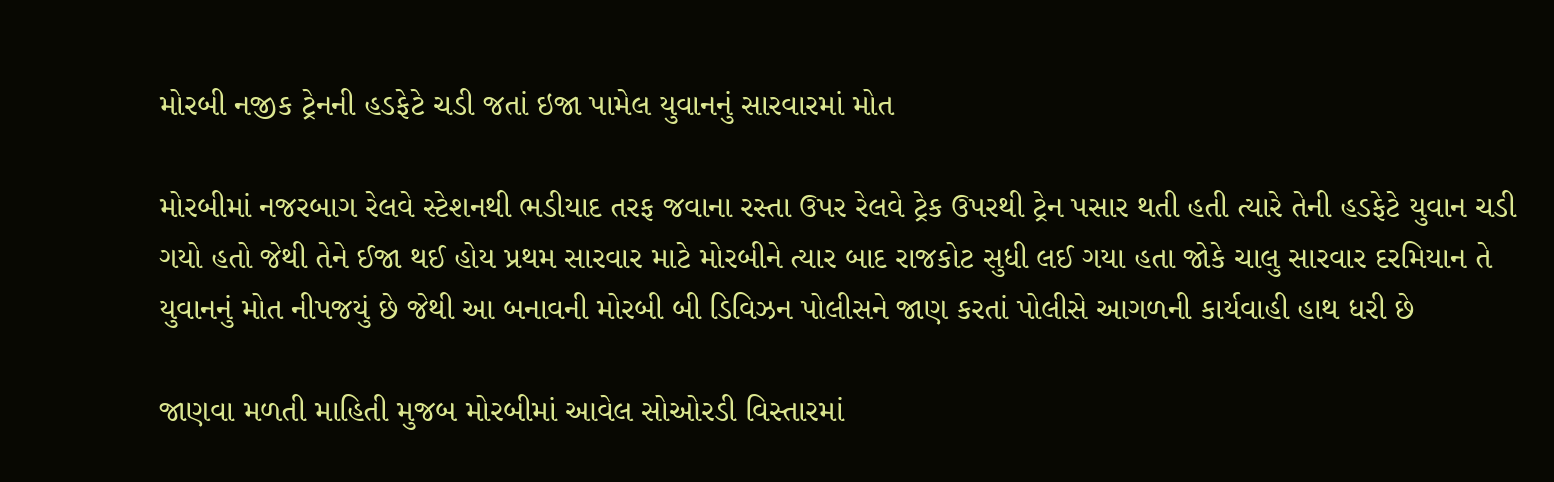મોરબી નજીક ટ્રેનની હડફેટે ચડી જતાં ઇજા પામેલ યુવાનનું સારવારમાં મોત

મોરબીમાં નજરબાગ રેલવે સ્ટેશનથી ભડીયાદ તરફ જવાના રસ્તા ઉપર રેલવે ટ્રેક ઉપરથી ટ્રેન પસાર થતી હતી ત્યારે તેની હડફેટે યુવાન ચડી ગયો હતો જેથી તેને ઈજા થઈ હોય પ્રથમ સારવાર માટે મોરબીને ત્યાર બાદ રાજકોટ સુધી લઈ ગયા હતા જોકે ચાલુ સારવાર દરમિયાન તે યુવાનનું મોત નીપજયું છે જેથી આ બનાવની મોરબી બી ડિવિઝન પોલીસને જાણ કરતાં પોલીસે આગળની કાર્યવાહી હાથ ધરી છે

જાણવા મળતી માહિતી મુજબ મોરબીમાં આવેલ સોઓરડી વિસ્તારમાં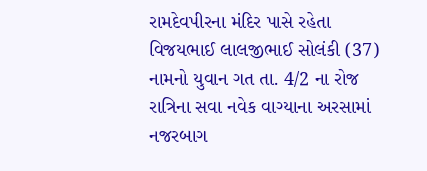રામદેવપીરના મંદિર પાસે રહેતા વિજયભાઈ લાલજીભાઈ સોલંકી (37) નામનો યુવાન ગત તા. 4/2 ના રોજ રાત્રિના સવા નવેક વાગ્યાના અરસામાં નજરબાગ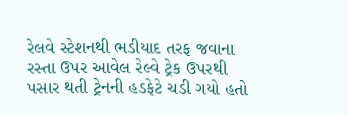રેલવે સ્ટેશનથી ભડીયાદ તરફ જવાના રસ્તા ઉપર આવેલ રેલ્વે ટ્રેક ઉપરથી પસાર થતી ટ્રેનની હડફેટે ચડી ગયો હતો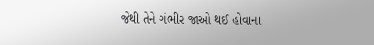જેથી તેને ગંભીર જાઓ થઈ હોવાના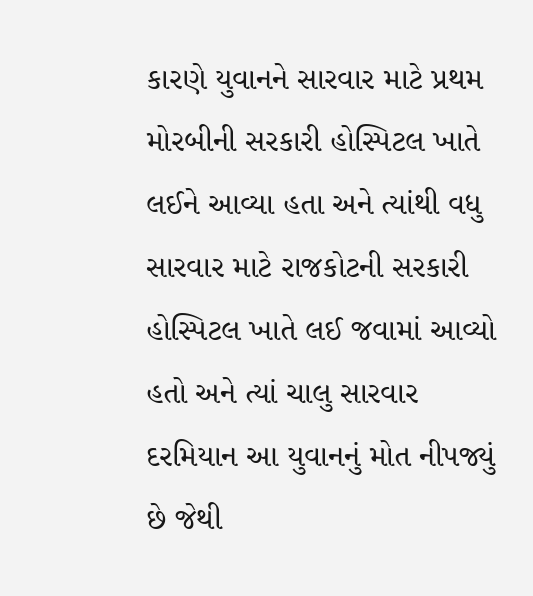કારણે યુવાનને સારવાર માટે પ્રથમ મોરબીની સરકારી હોસ્પિટલ ખાતે લઈને આવ્યા હતા અને ત્યાંથી વધુ સારવાર માટે રાજકોટની સરકારી હોસ્પિટલ ખાતે લઈ જવામાં આવ્યો હતો અને ત્યાં ચાલુ સારવાર દરમિયાન આ યુવાનનું મોત નીપજ્યું છે જેથી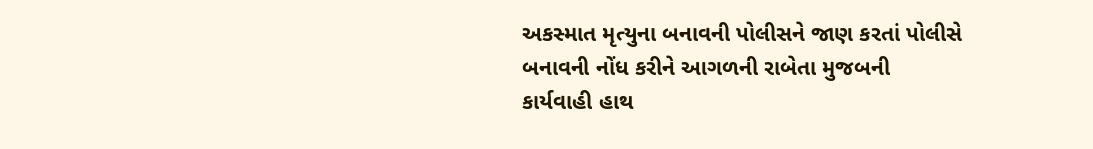અકસ્માત મૃત્યુના બનાવની પોલીસને જાણ કરતાં પોલીસે બનાવની નોંધ કરીને આગળની રાબેતા મુજબની કાર્યવાહી હાથ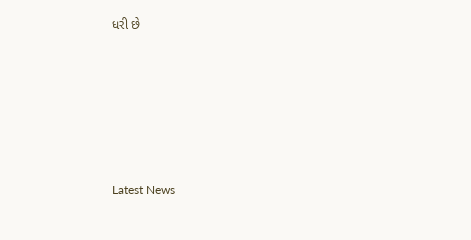ધરી છે






Latest News